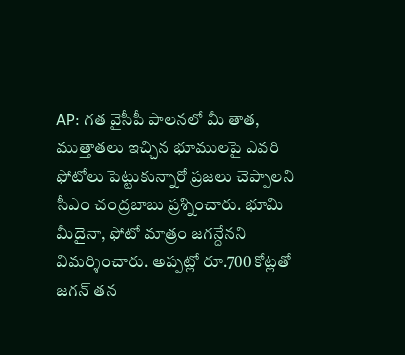AP: గత వైసీపీ పాలనలో మీ తాత, ముత్తాతలు ఇచ్చిన భూములపై ఎవరి ఫోటోలు పెట్టుకున్నారో ప్రజలు చెప్పాలని సీఎం చంద్రబాబు ప్రశ్నించారు. భూమి మీదైనా, ఫోటో మాత్రం జగన్దేనని విమర్శించారు. అప్పట్లో రూ.700 కోట్లతో జగన్ తన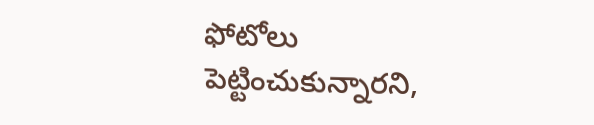ఫోటోలు పెట్టించుకున్నారని,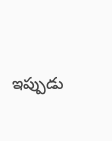ఇప్పుడు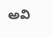అవి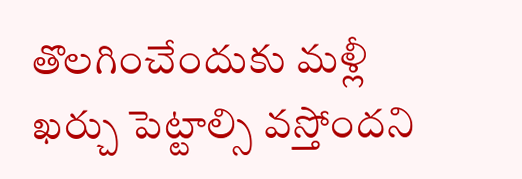తొలగించేందుకు మళ్లీ ఖర్చు పెట్టాల్సి వస్తోందని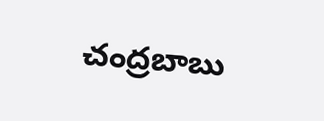చంద్రబాబు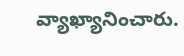వ్యాఖ్యానించారు.